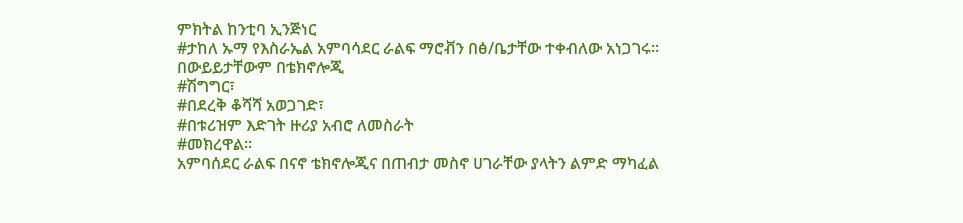ምክትል ከንቲባ ኢንጅነር
#ታከለ ኡማ የእስራኤል አምባሳደር ራልፍ ማሮቭን በፅ/ቤታቸው ተቀብለው አነጋገሩ፡፡
በውይይታቸውም በቴክኖሎጂ
#ሽግግር፣
#በደረቅ ቆሻሻ አወጋገድ፣
#በቱሪዝም እድገት ዙሪያ አብሮ ለመስራት
#መክረዋል፡፡
አምባሰደር ራልፍ በናኖ ቴክኖሎጂና በጠብታ መስኖ ሀገራቸው ያላትን ልምድ ማካፈል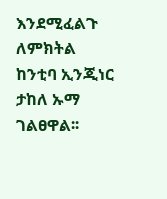እንደሚፈልጉ ለምክትል ከንቲባ ኢንጂነር ታከለ ኡማ ገልፀዋል፡፡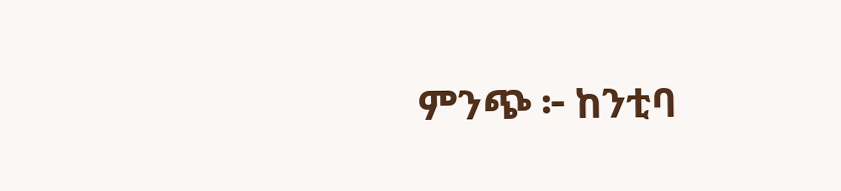ምንጭ ፦ ከንቲባ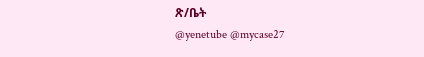ጽ/ቤት
@yenetube @mycase27